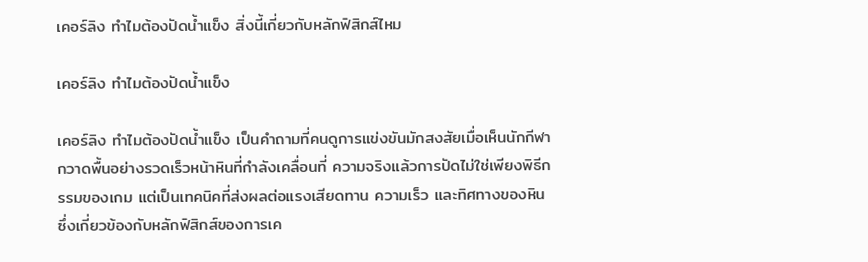เคอร์ลิง ทำไมต้องปัดน้ำแข็ง สิ่งนี้เกี่ยวกับหลักฟิสิกส์ไหม

เคอร์ลิง ทำไมต้องปัดน้ำแข็ง

เคอร์ลิง ทำไมต้องปัดน้ำแข็ง เป็นคำถามที่คนดูการแข่งขันมักสงสัยเมื่อเห็นนักกีฬากวาดพื้นอย่างรวดเร็วหน้าหินที่กำลังเคลื่อนที่ ความจริงแล้วการปัดไม่ใช่เพียงพิธีกรรมของเกม แต่เป็นเทคนิคที่ส่งผลต่อแรงเสียดทาน ความเร็ว และทิศทางของหิน ซึ่งเกี่ยวข้องกับหลักฟิสิกส์ของการเค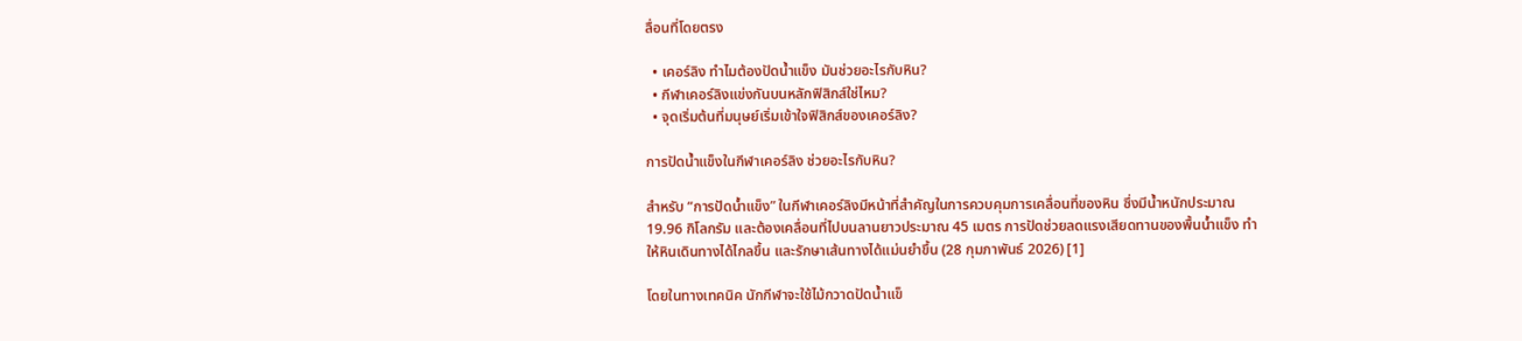ลื่อนที่โดยตรง

  • เคอร์ลิง ทำไมต้องปัดน้ำแข็ง มันช่วยอะไรกับหิน?
  • กีฬาเคอร์ลิงแข่งกันบนหลักฟิสิกส์ใช่ไหม?
  • จุดเริ่มต้นที่มนุษย์เริ่มเข้าใจฟิสิกส์ของเคอร์ลิง?

การปัดน้ำแข็งในกีฬาเคอร์ลิง ช่วยอะไรกับหิน?

สำหรับ “การปัดน้ำแข็ง” ในกีฬาเคอร์ลิงมีหน้าที่สำคัญในการควบคุมการเคลื่อนที่ของหิน ซึ่งมีน้ำหนักประมาณ 19.96 กิโลกรัม และต้องเคลื่อนที่ไปบนลานยาวประมาณ 45 เมตร การปัดช่วยลดแรงเสียดทานของพื้นน้ำแข็ง ทำให้หินเดินทางได้ไกลขึ้น และรักษาเส้นทางได้แม่นยำขึ้น (28 กุมภาพันธ์ 2026) [1]

โดยในทางเทคนิค นักกีฬาจะใช้ไม้กวาดปัดน้ำแข็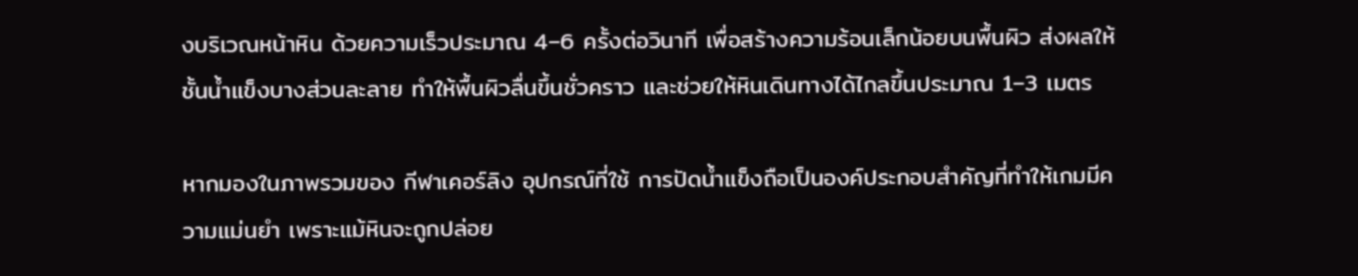งบริเวณหน้าหิน ด้วยความเร็วประมาณ 4–6 ครั้งต่อวินาที เพื่อสร้างความร้อนเล็กน้อยบนพื้นผิว ส่งผลให้ชั้นน้ำแข็งบางส่วนละลาย ทำให้พื้นผิวลื่นขึ้นชั่วคราว และช่วยให้หินเดินทางได้ไกลขึ้นประมาณ 1–3 เมตร

หากมองในภาพรวมของ กีฬาเคอร์ลิง อุปกรณ์ที่ใช้ การปัดน้ำแข็งถือเป็นองค์ประกอบสำคัญที่ทำให้เกมมีความแม่นยำ เพราะแม้หินจะถูกปล่อย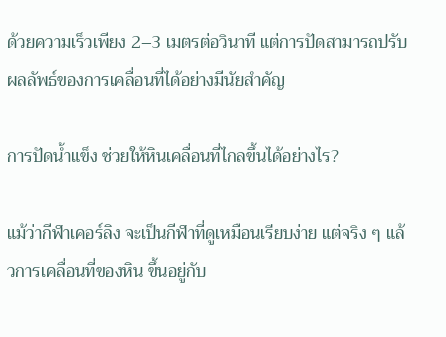ด้วยความเร็วเพียง 2–3 เมตรต่อวินาที แต่การปัดสามารถปรับผลลัพธ์ของการเคลื่อนที่ได้อย่างมีนัยสำคัญ

การปัดน้ำแข็ง ช่วยให้หินเคลื่อนที่ไกลขึ้นได้อย่างไร?

แม้ว่ากีฬาเคอร์ลิง จะเป็นกีฬาที่ดูเหมือนเรียบง่าย แต่จริง ๆ แล้วการเคลื่อนที่ของหิน ขึ้นอยู่กับ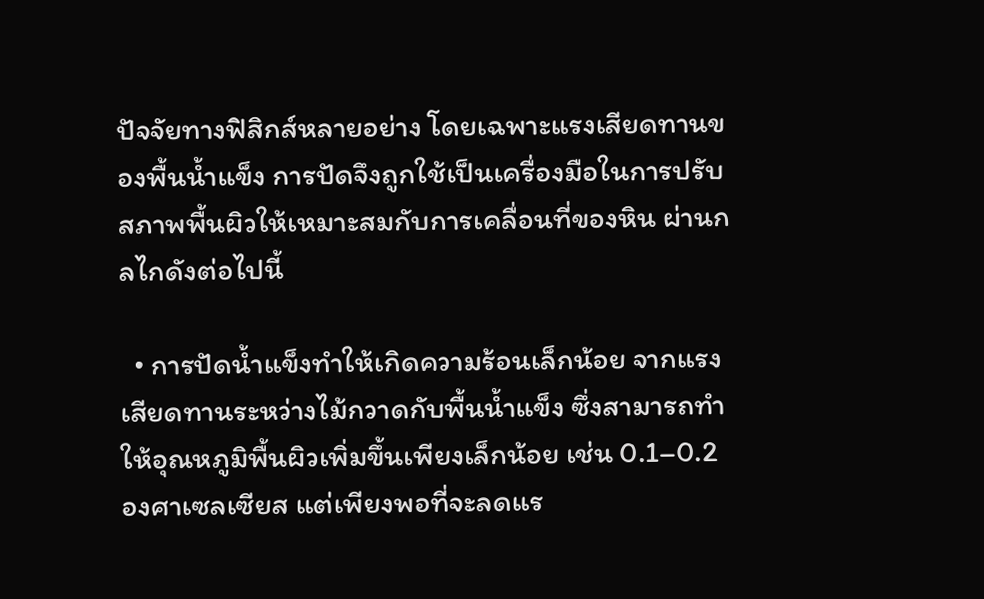ปัจจัยทางฟิสิกส์หลายอย่าง โดยเฉพาะแรงเสียดทานของพื้นน้ำแข็ง การปัดจึงถูกใช้เป็นเครื่องมือในการปรับสภาพพื้นผิวให้เหมาะสมกับการเคลื่อนที่ของหิน ผ่านกลไกดังต่อไปนี้

  • การปัดน้ำแข็งทำให้เกิดความร้อนเล็กน้อย จากแรงเสียดทานระหว่างไม้กวาดกับพื้นน้ำแข็ง ซึ่งสามารถทำให้อุณหภูมิพื้นผิวเพิ่มขึ้นเพียงเล็กน้อย เช่น 0.1–0.2 องศาเซลเซียส แต่เพียงพอที่จะลดแร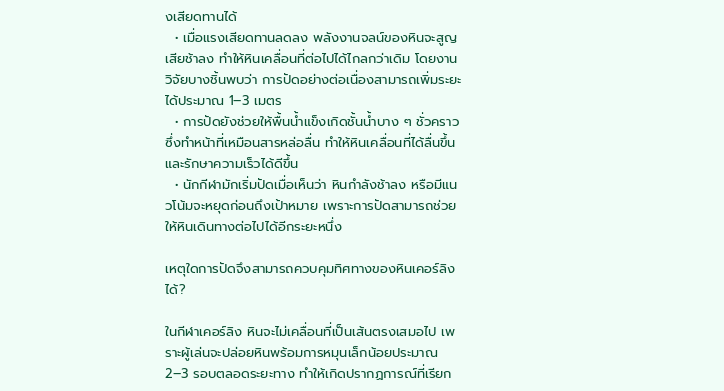งเสียดทานได้
  • เมื่อแรงเสียดทานลดลง พลังงานจลน์ของหินจะสูญเสียช้าลง ทำให้หินเคลื่อนที่ต่อไปได้ไกลกว่าเดิม โดยงานวิจัยบางชิ้นพบว่า การปัดอย่างต่อเนื่องสามารถเพิ่มระยะได้ประมาณ 1–3 เมตร
  • การปัดยังช่วยให้พื้นน้ำแข็งเกิดชั้นน้ำบาง ๆ ชั่วคราว ซึ่งทำหน้าที่เหมือนสารหล่อลื่น ทำให้หินเคลื่อนที่ได้ลื่นขึ้น และรักษาความเร็วได้ดีขึ้น
  • นักกีฬามักเริ่มปัดเมื่อเห็นว่า หินกำลังช้าลง หรือมีแนวโน้มจะหยุดก่อนถึงเป้าหมาย เพราะการปัดสามารถช่วยให้หินเดินทางต่อไปได้อีกระยะหนึ่ง

เหตุใดการปัดจึงสามารถควบคุมทิศทางของหินเคอร์ลิงได้?

ในกีฬาเคอร์ลิง หินจะไม่เคลื่อนที่เป็นเส้นตรงเสมอไป เพราะผู้เล่นจะปล่อยหินพร้อมการหมุนเล็กน้อยประมาณ 2–3 รอบตลอดระยะทาง ทำให้เกิดปรากฏการณ์ที่เรียก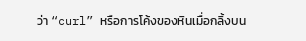ว่า “curl” หรือการโค้งของหินเมื่อกลิ้งบน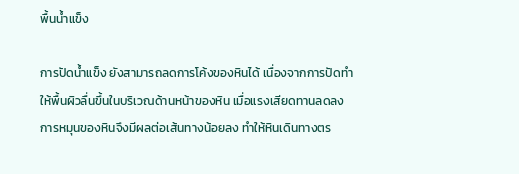พื้นน้ำแข็ง

การปัดน้ำแข็ง ยังสามารถลดการโค้งของหินได้ เนื่องจากการปัดทำให้พื้นผิวลื่นขึ้นในบริเวณด้านหน้าของหิน เมื่อแรงเสียดทานลดลง การหมุนของหินจึงมีผลต่อเส้นทางน้อยลง ทำให้หินเดินทางตร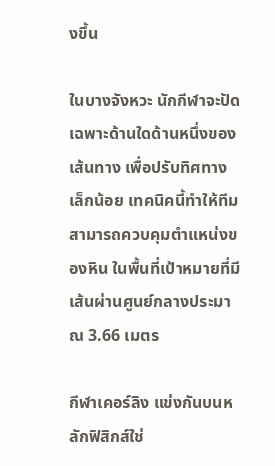งขึ้น

ในบางจังหวะ นักกีฬาจะปัดเฉพาะด้านใดด้านหนึ่งของเส้นทาง เพื่อปรับทิศทางเล็กน้อย เทคนิคนี้ทำให้ทีมสามารถควบคุมตำแหน่งของหิน ในพื้นที่เป้าหมายที่มีเส้นผ่านศูนย์กลางประมาณ 3.66 เมตร

กีฬาเคอร์ลิง แข่งกันบนหลักฟิสิกส์ใช่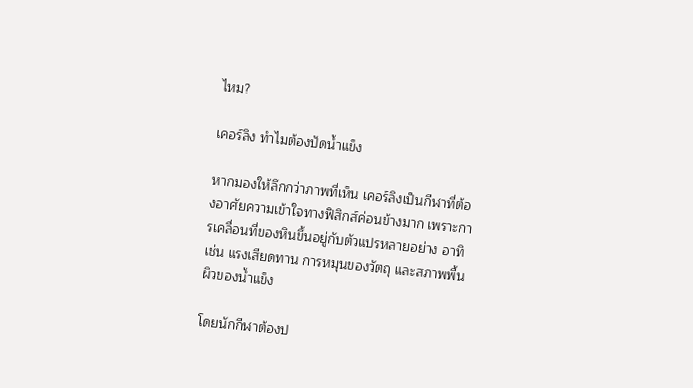ไหม?

เคอร์ลิง ทำไมต้องปัดน้ำแข็ง

หากมองให้ลึกกว่าภาพที่เห็น เคอร์ลิงเป็นกีฬาที่ต้องอาศัยความเข้าใจทางฟิสิกส์ค่อนข้างมาก เพราะการเคลื่อนที่ของหินขึ้นอยู่กับตัวแปรหลายอย่าง อาทิเช่น แรงเสียดทาน การหมุนของวัตถุ และสภาพพื้นผิวของน้ำแข็ง

โดยนักกีฬาต้องป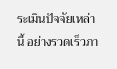ระเมินปัจจัยเหล่านี้ อย่างรวดเร็วภา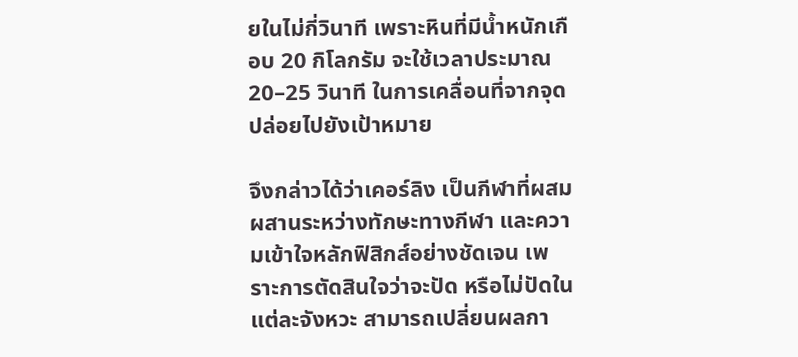ยในไม่กี่วินาที เพราะหินที่มีน้ำหนักเกือบ 20 กิโลกรัม จะใช้เวลาประมาณ 20–25 วินาที ในการเคลื่อนที่จากจุดปล่อยไปยังเป้าหมาย

จึงกล่าวได้ว่าเคอร์ลิง เป็นกีฬาที่ผสมผสานระหว่างทักษะทางกีฬา และความเข้าใจหลักฟิสิกส์อย่างชัดเจน เพราะการตัดสินใจว่าจะปัด หรือไม่ปัดในแต่ละจังหวะ สามารถเปลี่ยนผลกา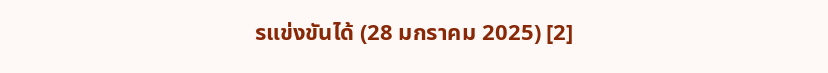รแข่งขันได้ (28 มกราคม 2025) [2]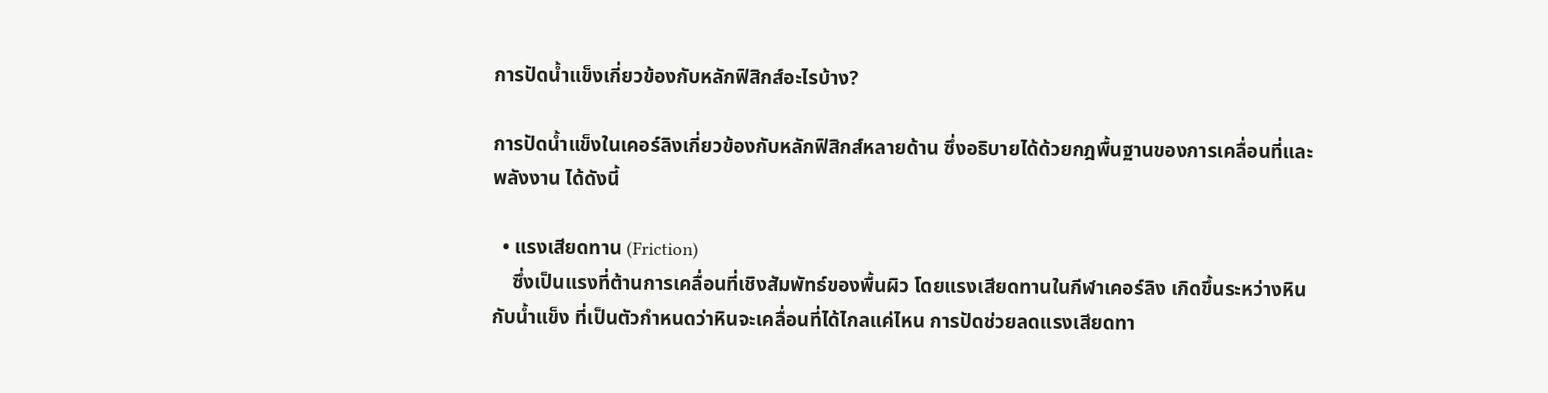การปัดน้ำแข็งเกี่ยวข้องกับหลักฟิสิกส์อะไรบ้าง?

การปัดน้ำแข็งในเคอร์ลิงเกี่ยวข้องกับหลักฟิสิกส์หลายด้าน ซึ่งอธิบายได้ด้วยกฎพื้นฐานของการเคลื่อนที่และพลังงาน ได้ดังนี้

  • แรงเสียดทาน (Friction)
    ซึ่งเป็นแรงที่ต้านการเคลื่อนที่เชิงสัมพัทธ์ของพื้นผิว โดยแรงเสียดทานในกีฬาเคอร์ลิง เกิดขึ้นระหว่างหินกับน้ำแข็ง ที่เป็นตัวกำหนดว่าหินจะเคลื่อนที่ได้ไกลแค่ไหน การปัดช่วยลดแรงเสียดทา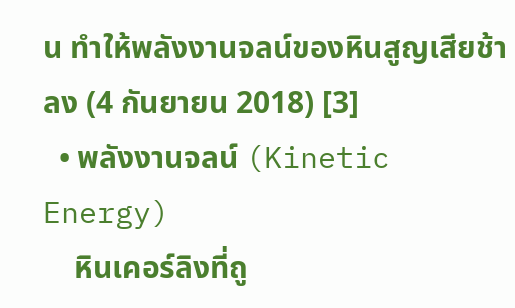น ทำให้พลังงานจลน์ของหินสูญเสียช้าลง (4 กันยายน 2018) [3]
  • พลังงานจลน์ (Kinetic Energy)
    หินเคอร์ลิงที่ถู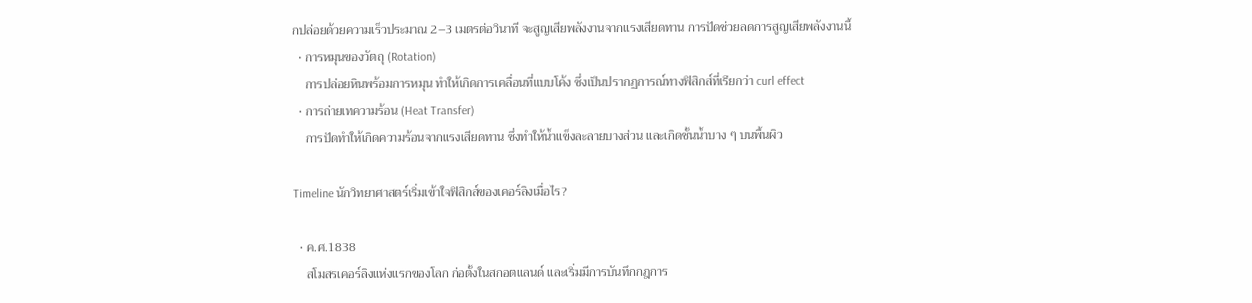กปล่อยด้วยความเร็วประมาณ 2–3 เมตรต่อวินาที จะสูญเสียพลังงานจากแรงเสียดทาน การปัดช่วยลดการสูญเสียพลังงานนี้
  • การหมุนของวัตถุ (Rotation)
    การปล่อยหินพร้อมการหมุน ทำให้เกิดการเคลื่อนที่แบบโค้ง ซึ่งเป็นปรากฏการณ์ทางฟิสิกส์ที่เรียกว่า curl effect
  • การถ่ายเทความร้อน (Heat Transfer)
    การปัดทำให้เกิดความร้อนจากแรงเสียดทาน ซึ่งทำให้น้ำแข็งละลายบางส่วน และเกิดชั้นน้ำบาง ๆ บนพื้นผิว

Timeline นักวิทยาศาสตร์เริ่มเข้าใจฟิสิกส์ของเคอร์ลิงเมื่อไร?

  • ค.ศ.1838
    สโมสรเคอร์ลิงแห่งแรกของโลก ก่อตั้งในสกอตแลนด์ และเริ่มมีการบันทึกกฎการ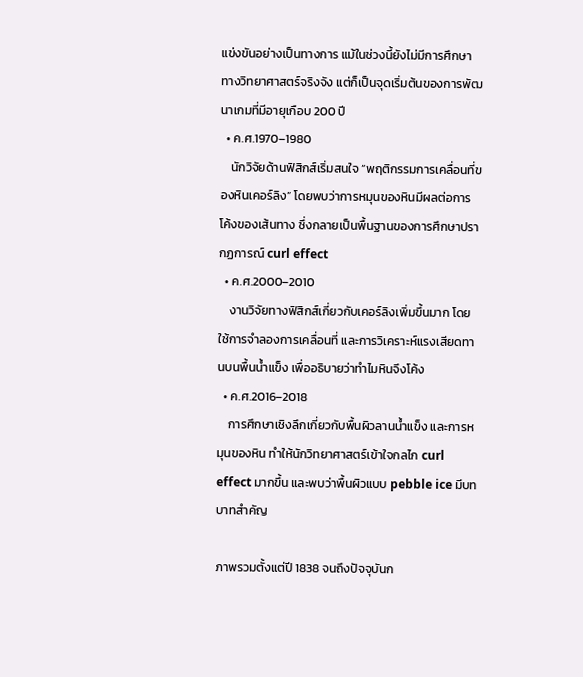แข่งขันอย่างเป็นทางการ แม้ในช่วงนี้ยังไม่มีการศึกษาทางวิทยาศาสตร์จริงจัง แต่ก็เป็นจุดเริ่มต้นของการพัฒนาเกมที่มีอายุเกือบ 200 ปี
  • ค.ศ.1970–1980
    นักวิจัยด้านฟิสิกส์เริ่มสนใจ “พฤติกรรมการเคลื่อนที่ของหินเคอร์ลิง” โดยพบว่าการหมุนของหินมีผลต่อการโค้งของเส้นทาง ซึ่งกลายเป็นพื้นฐานของการศึกษาปรากฏการณ์ curl effect
  • ค.ศ.2000–2010
    งานวิจัยทางฟิสิกส์เกี่ยวกับเคอร์ลิงเพิ่มขึ้นมาก โดยใช้การจำลองการเคลื่อนที่ และการวิเคราะห์แรงเสียดทานบนพื้นน้ำแข็ง เพื่ออธิบายว่าทำไมหินจึงโค้ง
  • ค.ศ.2016–2018
    การศึกษาเชิงลึกเกี่ยวกับพื้นผิวลานน้ำแข็ง และการหมุนของหิน ทำให้นักวิทยาศาสตร์เข้าใจกลไก curl effect มากขึ้น และพบว่าพื้นผิวแบบ pebble ice มีบทบาทสำคัญ

ภาพรวมตั้งแต่ปี 1838 จนถึงปัจจุบันก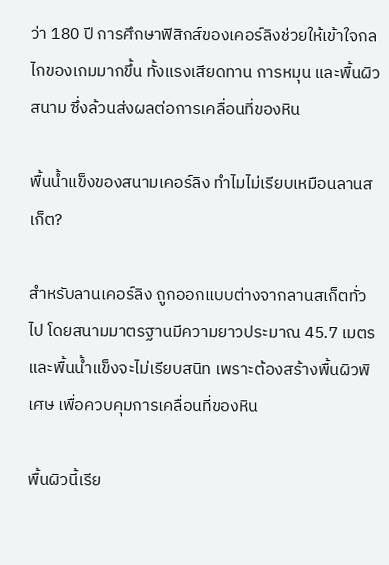ว่า 180 ปี การศึกษาฟิสิกส์ของเคอร์ลิงช่วยให้เข้าใจกลไกของเกมมากขึ้น ทั้งแรงเสียดทาน การหมุน และพื้นผิวสนาม ซึ่งล้วนส่งผลต่อการเคลื่อนที่ของหิน

พื้นน้ำแข็งของสนามเคอร์ลิง ทำไมไม่เรียบเหมือนลานสเก็ต?

สำหรับลานเคอร์ลิง ถูกออกแบบต่างจากลานสเก็ตทั่วไป โดยสนามมาตรฐานมีความยาวประมาณ 45.7 เมตร และพื้นน้ำแข็งจะไม่เรียบสนิท เพราะต้องสร้างพื้นผิวพิเศษ เพื่อควบคุมการเคลื่อนที่ของหิน

พื้นผิวนี้เรีย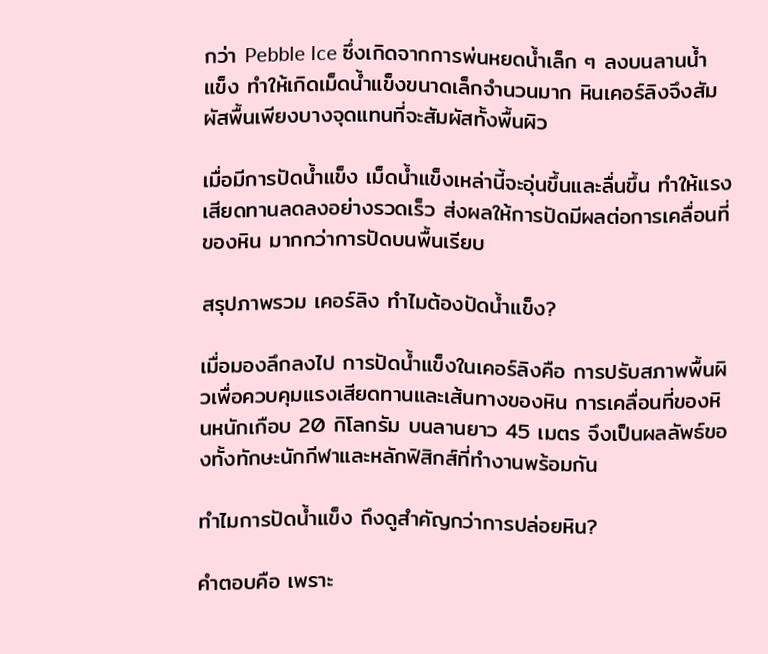กว่า Pebble Ice ซึ่งเกิดจากการพ่นหยดน้ำเล็ก ๆ ลงบนลานน้ำแข็ง ทำให้เกิดเม็ดน้ำแข็งขนาดเล็กจำนวนมาก หินเคอร์ลิงจึงสัมผัสพื้นเพียงบางจุดแทนที่จะสัมผัสทั้งพื้นผิว

เมื่อมีการปัดน้ำแข็ง เม็ดน้ำแข็งเหล่านี้จะอุ่นขึ้นและลื่นขึ้น ทำให้แรงเสียดทานลดลงอย่างรวดเร็ว ส่งผลให้การปัดมีผลต่อการเคลื่อนที่ของหิน มากกว่าการปัดบนพื้นเรียบ

สรุปภาพรวม เคอร์ลิง ทำไมต้องปัดน้ำแข็ง?

เมื่อมองลึกลงไป การปัดน้ำแข็งในเคอร์ลิงคือ การปรับสภาพพื้นผิวเพื่อควบคุมแรงเสียดทานและเส้นทางของหิน การเคลื่อนที่ของหินหนักเกือบ 20 กิโลกรัม บนลานยาว 45 เมตร จึงเป็นผลลัพธ์ของทั้งทักษะนักกีฬาและหลักฟิสิกส์ที่ทำงานพร้อมกัน

ทำไมการปัดน้ำแข็ง ถึงดูสำคัญกว่าการปล่อยหิน?

คำตอบคือ เพราะ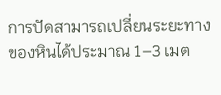การปัดสามารถเปลี่ยนระยะทางของหินได้ประมาณ 1–3 เมต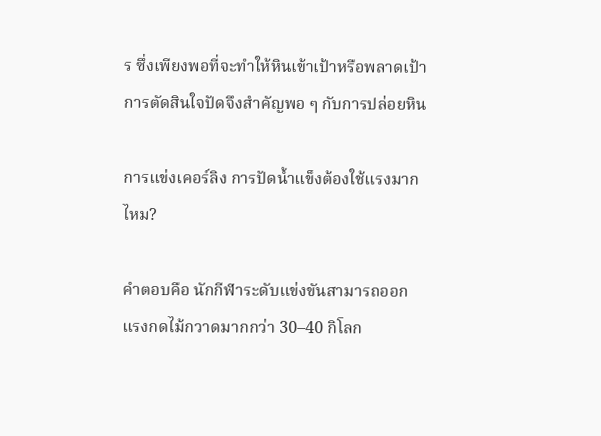ร ซึ่งเพียงพอที่จะทำให้หินเข้าเป้าหรือพลาดเป้า การตัดสินใจปัดจึงสำคัญพอ ๆ กับการปล่อยหิน

การแข่งเคอร์ลิง การปัดน้ำแข็งต้องใช้แรงมากไหม?

คำตอบคือ นักกีฬาระดับแข่งขันสามารถออกแรงกดไม้กวาดมากกว่า 30–40 กิโลก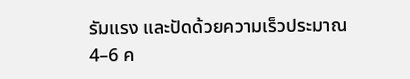รัมแรง และปัดด้วยความเร็วประมาณ 4–6 ค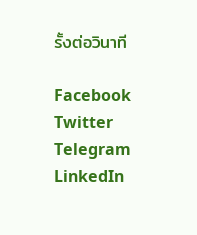รั้งต่อวินาที

Facebook
Twitter
Telegram
LinkedIn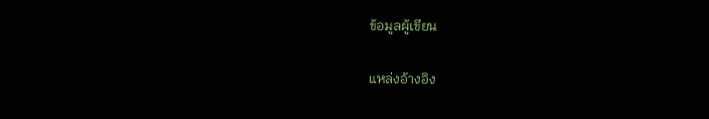ข้อมูลผู้เขียน

แหล่งอ้างอิง